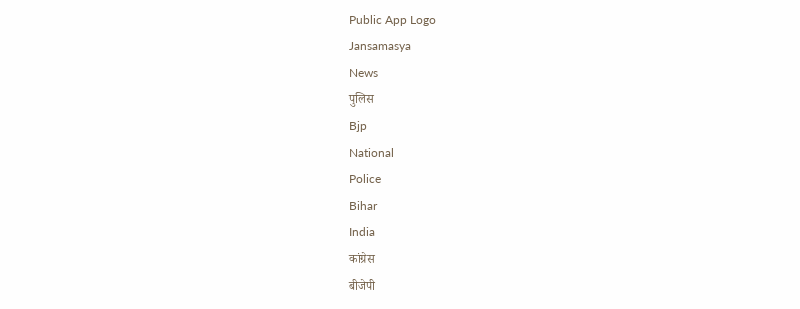Public App Logo
Jansamasya
News
पुलिस
Bjp
National
Police
Bihar
India
कांग्रेस
बीजेपी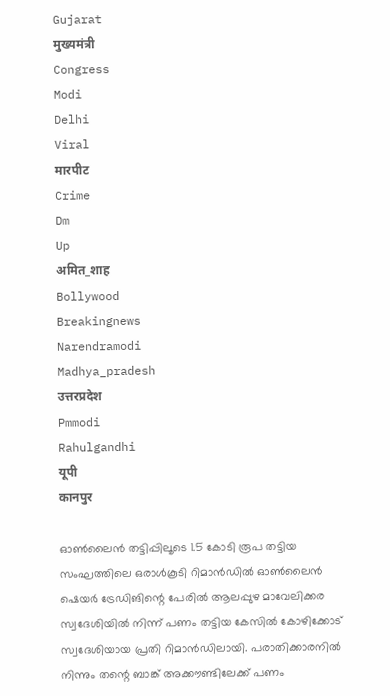Gujarat
मुख्यमंत्री
Congress
Modi
Delhi
Viral
मारपीट
Crime
Dm
Up
अमित_शाह
Bollywood
Breakingnews
Narendramodi
Madhya_pradesh
उत्तरप्रदेश
Pmmodi
Rahulgandhi
यूपी
कानपुर

ഓൺലൈൻ തട്ടിപ്പിലൂടെ 1.5 കോടി രൂപ തട്ടിയ സംഘത്തിലെ ഒരാൾകൂടി റിമാൻഡിൽ ഓൺലൈൻ ഷെയർ ട്രേഡിങിന്റെ പേരിൽ ആലപ്പുഴ മാവേലിക്കര സ്വദേശിയിൽ നിന്ന് പണം തട്ടിയ കേസിൽ കോഴിക്കോട് സ്വദേശിയായ പ്രതി റിമാൻഡിലായി. പരാതിക്കാരനിൽ നിന്നും തന്റെ ബാങ്ക് അക്കൗണ്ടിലേക്ക് പണം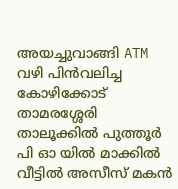അയച്ചുവാങ്ങി ATM വഴി പിൻവലിച്ച കോഴിക്കോട് താമരശ്ശേരി താലൂക്കിൽ പുത്തൂർ പി ഓ യിൽ മാക്കിൽ വീട്ടിൽ അസീസ് മകൻ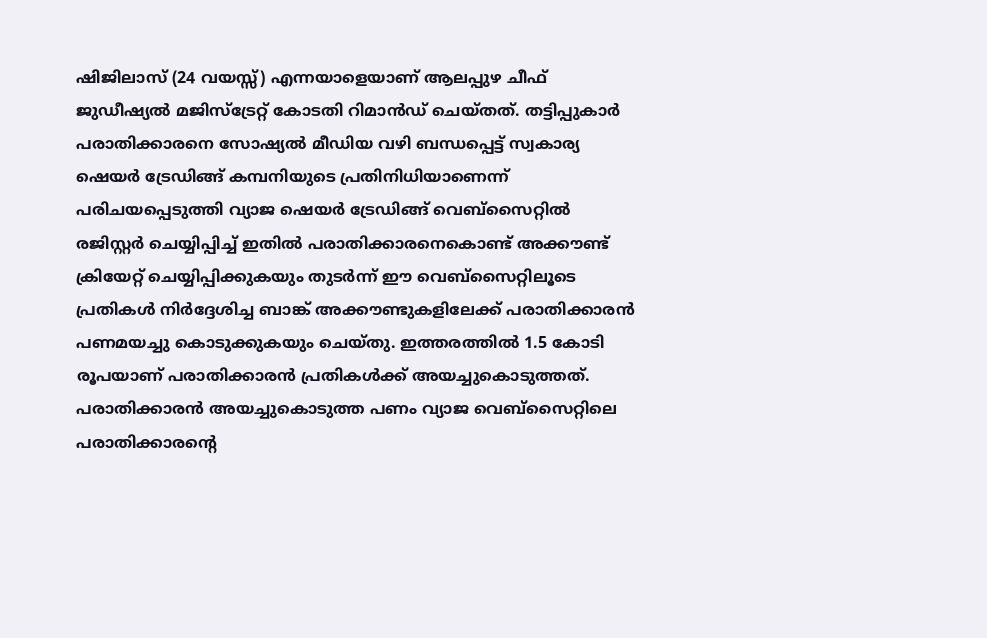ഷിജിലാസ് (24 വയസ്സ്) എന്നയാളെയാണ് ആലപ്പുഴ ചീഫ് ജുഡീഷ്യൽ മജിസ്‌ട്രേറ്റ് കോടതി റിമാൻഡ് ചെയ്തത്. തട്ടിപ്പുകാർ പരാതിക്കാരനെ സോഷ്യൽ മീഡിയ വഴി ബന്ധപ്പെട്ട് സ്വകാര്യ ഷെയർ ട്രേഡിങ്ങ് കമ്പനിയുടെ പ്രതിനിധിയാണെന്ന് പരിചയപ്പെടുത്തി വ്യാജ ഷെയർ ട്രേഡിങ്ങ് വെബ്‌സൈറ്റിൽ രജിസ്റ്റർ ചെയ്യിപ്പിച്ച് ഇതിൽ പരാതിക്കാരനെകൊണ്ട് അക്കൗണ്ട് ക്രിയേറ്റ് ചെയ്യിപ്പിക്കുകയും തുടർന്ന് ഈ വെബ്സൈറ്റിലൂടെ പ്രതികൾ നിർദ്ദേശിച്ച ബാങ്ക് അക്കൗണ്ടുകളിലേക്ക് പരാതിക്കാരൻ പണമയച്ചു കൊടുക്കുകയും ചെയ്തു. ഇത്തരത്തിൽ 1.5 കോടി രൂപയാണ് പരാതിക്കാരൻ പ്രതികൾക്ക് അയച്ചുകൊടുത്തത്. പരാതിക്കാരൻ അയച്ചുകൊടുത്ത പണം വ്യാജ വെബ്സൈറ്റിലെ പരാതിക്കാരന്റെ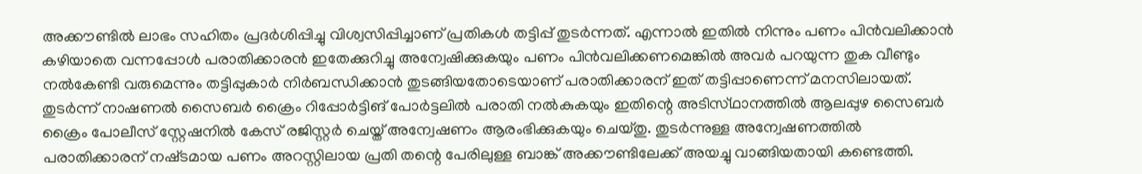അക്കൗണ്ടിൽ ലാഭം സഹിതം പ്രദർശിപ്പിച്ചു വിശ്വസിപ്പിച്ചാണ് പ്രതികൾ തട്ടിപ്പ് തുടർന്നത്. എന്നാൽ ഇതിൽ നിന്നും പണം പിൻവലിക്കാൻ കഴിയാതെ വന്നപ്പോൾ പരാതിക്കാരൻ ഇതേക്കുറിച്ചു അന്വേഷിക്കുകയും പണം പിൻവലിക്കണമെങ്കിൽ അവർ പറയുന്ന തുക വീണ്ടും നൽകേണ്ടി വരുമെന്നും തട്ടിപ്പുകാർ നിർബന്ധിക്കാൻ തുടങ്ങിയതോടെയാണ് പരാതിക്കാരന് ഇത് തട്ടിപ്പാണെന്ന് മനസിലായത്. തുടർന്ന് നാഷണൽ സൈബർ ക്രൈം റിപ്പോർട്ടിങ് പോർട്ടലിൽ പരാതി നൽകുകയും ഇതിന്റെ അടിസ്‌ഥാനത്തിൽ ആലപ്പുഴ സൈബർ ക്രൈം പോലീസ് സ്റ്റേഷനിൽ കേസ് രജിസ്റ്റർ ചെയ്ത് അന്വേഷണം ആരംഭിക്കുകയും ചെയ്തു. തുടർന്നുള്ള അന്വേഷണത്തിൽ പരാതിക്കാരന് നഷ്‌ടമായ പണം അറസ്റ്റിലായ പ്രതി തന്റെ പേരിലുള്ള ബാങ്ക് അക്കൗണ്ടിലേക്ക് അയച്ചു വാങ്ങിയതായി കണ്ടെത്തി.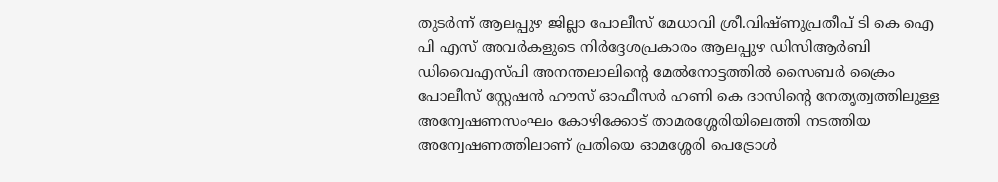തുടർന്ന് ആലപ്പുഴ ജില്ലാ പോലീസ് മേധാവി ശ്രീ.വിഷ്ണുപ്രതീപ് ടി കെ ഐ പി എസ് അവർകളുടെ നിർദ്ദേശപ്രകാരം ആലപ്പുഴ ഡിസിആർബി ഡിവൈഎസ്പി അനന്തലാലിന്റെ മേൽനോട്ടത്തിൽ സൈബർ ക്രൈം പോലീസ് സ്റ്റേഷൻ ഹൗസ് ഓഫീസർ ഹണി കെ ദാസിന്റെ നേതൃത്വത്തിലുള്ള അന്വേഷണസംഘം കോഴിക്കോട് താമരശ്ശേരിയിലെത്തി നടത്തിയ അന്വേഷണത്തിലാണ് പ്രതിയെ ഓമശ്ശേരി പെട്രോൾ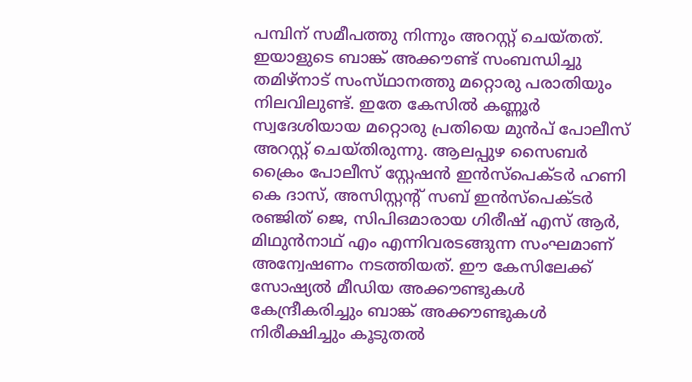പമ്പിന് സമീപത്തു നിന്നും അറസ്റ്റ് ചെയ്തത്. ഇയാളുടെ ബാങ്ക് അക്കൗണ്ട് സംബന്ധിച്ചു തമിഴ്നാട് സംസ്‌ഥാനത്തു മറ്റൊരു പരാതിയും നിലവിലുണ്ട്. ഇതേ കേസിൽ കണ്ണൂർ സ്വദേശിയായ മറ്റൊരു പ്രതിയെ മുൻപ് പോലീസ് അറസ്റ്റ് ചെയ്തിരുന്നു. ആലപ്പുഴ സൈബർ ക്രൈം പോലീസ് സ്റ്റേഷൻ ഇൻസ്‌പെക്ടർ ഹണി കെ ദാസ്, അസിസ്റ്റന്റ് സബ് ഇൻസ്‌പെക്ടർ രഞ്ജിത് ജെ, സിപിഒമാരായ ഗിരീഷ് എസ് ആർ, മിഥുൻനാഥ് എം എന്നിവരടങ്ങുന്ന സംഘമാണ് അന്വേഷണം നടത്തിയത്. ഈ കേസിലേക്ക് സോഷ്യൽ മീഡിയ അക്കൗണ്ടുകൾ കേന്ദ്രീകരിച്ചും ബാങ്ക് അക്കൗണ്ടുകൾ നിരീക്ഷിച്ചും കൂടുതൽ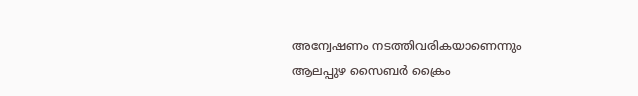അന്വേഷണം നടത്തിവരികയാണെന്നും ആലപ്പുഴ സൈബർ ക്രൈം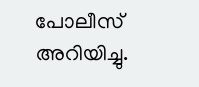പോലീസ് അറിയിച്ചു.